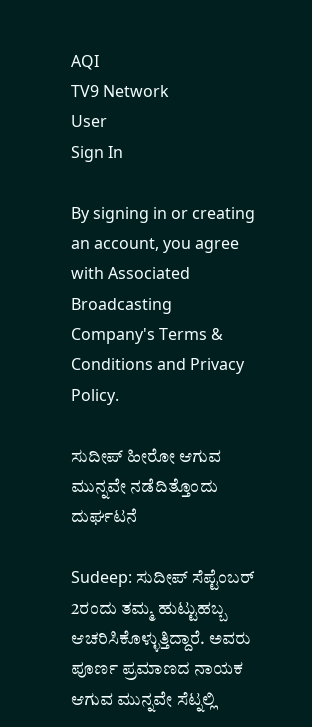AQI
TV9 Network
User
Sign In

By signing in or creating an account, you agree with Associated Broadcasting Company's Terms & Conditions and Privacy Policy.

ಸುದೀಪ್ ಹೀರೋ ಆಗುವ ಮುನ್ನವೇ ನಡೆದಿತ್ತೊಂದು ದುರ್ಘಟನೆ

Sudeep: ಸುದೀಪ್ ಸೆಪ್ಟೆಂಬರ್ 2ರಂದು ತಮ್ಮ ಹುಟ್ಟುಹಬ್ಬ ಆಚರಿಸಿಕೊಳ್ಳುತ್ತಿದ್ದಾರೆ. ಅವರು ಪೂರ್ಣ ಪ್ರಮಾಣದ ನಾಯಕ ಆಗುವ ಮುನ್ನವೇ ಸೆಟ್ನಲ್ಲಿ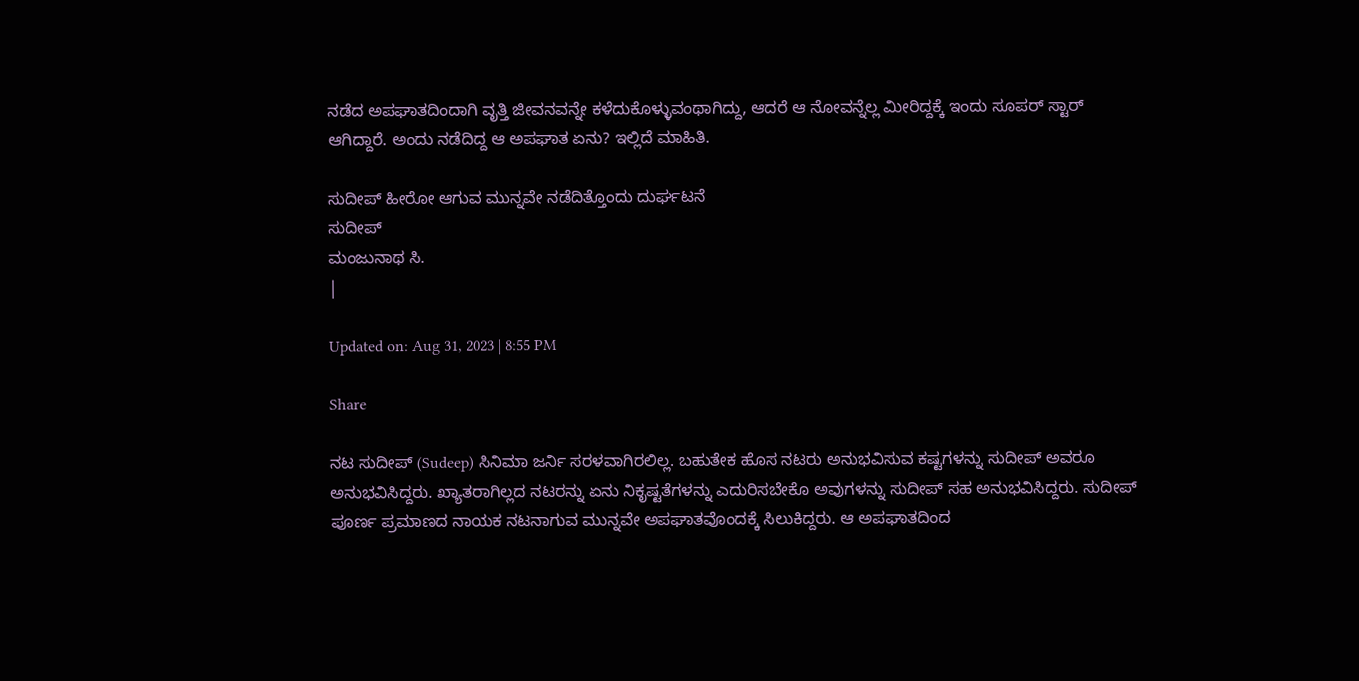ನಡೆದ ಅಪಘಾತದಿಂದಾಗಿ ವೃತ್ತಿ ಜೀವನವನ್ನೇ ಕಳೆದುಕೊಳ್ಳುವಂಥಾಗಿದ್ದು, ಆದರೆ ಆ ನೋವನ್ನೆಲ್ಲ ಮೀರಿದ್ದಕ್ಕೆ ಇಂದು ಸೂಪರ್ ಸ್ಟಾರ್ ಆಗಿದ್ದಾರೆ. ಅಂದು ನಡೆದಿದ್ದ ಆ ಅಪಘಾತ ಏನು? ಇಲ್ಲಿದೆ ಮಾಹಿತಿ.

ಸುದೀಪ್ ಹೀರೋ ಆಗುವ ಮುನ್ನವೇ ನಡೆದಿತ್ತೊಂದು ದುರ್ಘಟನೆ
ಸುದೀಪ್
ಮಂಜುನಾಥ ಸಿ.
|

Updated on: Aug 31, 2023 | 8:55 PM

Share

ನಟ ಸುದೀಪ್ (Sudeep) ಸಿನಿಮಾ ಜರ್ನಿ ಸರಳವಾಗಿರಲಿಲ್ಲ. ಬಹುತೇಕ ಹೊಸ ನಟರು ಅನುಭವಿಸುವ ಕಷ್ಟಗಳನ್ನು ಸುದೀಪ್ ಅವರೂ ಅನುಭವಿಸಿದ್ದರು. ಖ್ಯಾತರಾಗಿಲ್ಲದ ನಟರನ್ನು ಏನು ನಿಕೃಷ್ಟತೆಗಳನ್ನು ಎದುರಿಸಬೇಕೊ ಅವುಗಳನ್ನು ಸುದೀಪ್ ಸಹ ಅನುಭವಿಸಿದ್ದರು. ಸುದೀಪ್ ಪೂರ್ಣ ಪ್ರಮಾಣದ ನಾಯಕ ನಟನಾಗುವ ಮುನ್ನವೇ ಅಪಘಾತವೊಂದಕ್ಕೆ ಸಿಲುಕಿದ್ದರು. ಆ ಅಪಘಾತದಿಂದ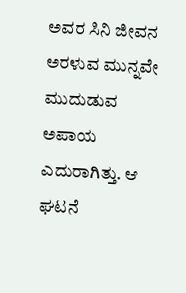ಅವರ ಸಿನಿ ಜೀವನ ಅರಳುವ ಮುನ್ನವೇ ಮುದುಡುವ ಅಪಾಯ ಎದುರಾಗಿತ್ತು. ಆ ಘಟನೆ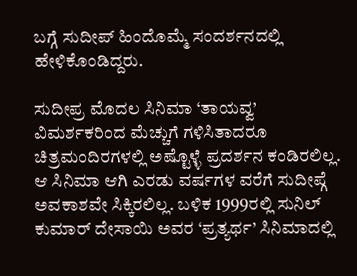ಬಗ್ಗೆ ಸುದೀಪ್ ಹಿಂದೊಮ್ಮೆ ಸಂದರ್ಶನದಲ್ಲಿ ಹೇಳಿಕೊಂಡಿದ್ದರು.

ಸುದೀಪ್ರ ಮೊದಲ ಸಿನಿಮಾ ‘ತಾಯವ್ವ’ ವಿಮರ್ಶಕರಿಂದ ಮೆಚ್ಚುಗೆ ಗಳಿಸಿತಾದರೂ ಚಿತ್ರಮಂದಿರಗಳಲ್ಲಿ ಅಷ್ಟೊಳ್ಳೆ ಪ್ರದರ್ಶನ ಕಂಡಿರಲಿಲ್ಲ. ಆ ಸಿನಿಮಾ ಆಗಿ ಎರಡು ವರ್ಷಗಳ ವರೆಗೆ ಸುದೀಪ್ಗೆ ಅವಕಾಶವೇ ಸಿಕ್ಕಿರಲಿಲ್ಲ. ಬಳಿಕ 1999ರಲ್ಲಿ ಸುನಿಲ್ ಕುಮಾರ್ ದೇಸಾಯಿ ಅವರ ‘ಪ್ರತ್ಯರ್ಥ’ ಸಿನಿಮಾದಲ್ಲಿ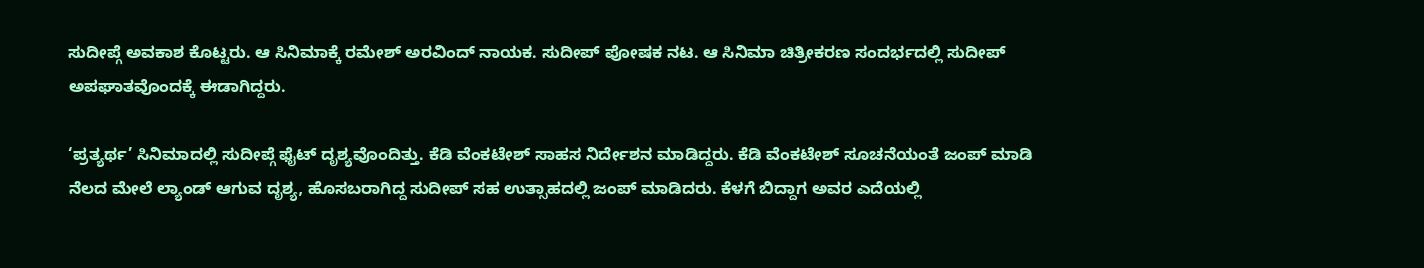ಸುದೀಪ್ಗೆ ಅವಕಾಶ ಕೊಟ್ಟರು. ಆ ಸಿನಿಮಾಕ್ಕೆ ರಮೇಶ್ ಅರವಿಂದ್ ನಾಯಕ. ಸುದೀಪ್ ಪೋಷಕ ನಟ. ಆ ಸಿನಿಮಾ ಚಿತ್ರೀಕರಣ ಸಂದರ್ಭದಲ್ಲಿ ಸುದೀಪ್ ಅಪಘಾತವೊಂದಕ್ಕೆ ಈಡಾಗಿದ್ದರು.

‘ಪ್ರತ್ಯರ್ಥ’ ಸಿನಿಮಾದಲ್ಲಿ ಸುದೀಪ್ಗೆ ಫೈಟ್ ದೃಶ್ಯವೊಂದಿತ್ತು. ಕೆಡಿ ವೆಂಕಟೇಶ್ ಸಾಹಸ ನಿರ್ದೇಶನ ಮಾಡಿದ್ದರು. ಕೆಡಿ ವೆಂಕಟೇಶ್ ಸೂಚನೆಯಂತೆ ಜಂಪ್ ಮಾಡಿ ನೆಲದ ಮೇಲೆ ಲ್ಯಾಂಡ್ ಆಗುವ ದೃಶ್ಯ, ಹೊಸಬರಾಗಿದ್ದ ಸುದೀಪ್ ಸಹ ಉತ್ಸಾಹದಲ್ಲಿ ಜಂಪ್ ಮಾಡಿದರು. ಕೆಳಗೆ ಬಿದ್ದಾಗ ಅವರ ಎದೆಯಲ್ಲಿ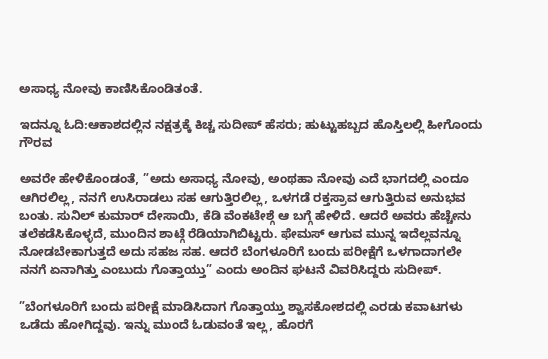ಅಸಾಧ್ಯ ನೋವು ಕಾಣಿಸಿಕೊಂಡಿತಂತೆ.

ಇದನ್ನೂ ಓದಿ:ಆಕಾಶದಲ್ಲಿನ ನಕ್ಷತ್ರಕ್ಕೆ ಕಿಚ್ಚ ಸುದೀಪ್ ಹೆಸರು; ಹುಟ್ಟುಹಬ್ಬದ ಹೊಸ್ತಿಲಲ್ಲಿ ಹೀಗೊಂದು ಗೌರವ

ಅವರೇ ಹೇಳಿಕೊಂಡಂತೆ, ”ಅದು ಅಸಾಧ್ಯ ನೋವು, ಅಂಥಹಾ ನೋವು ಎದೆ ಭಾಗದಲ್ಲಿ ಎಂದೂ ಆಗಿರಲಿಲ್ಲ, ನನಗೆ ಉಸಿರಾಡಲು ಸಹ ಆಗುತ್ತಿರಲಿಲ್ಲ, ಒಳಗಡೆ ರಕ್ತಸ್ರಾವ ಆಗುತ್ತಿರುವ ಅನುಭವ ಬಂತು. ಸುನಿಲ್ ಕುಮಾರ್ ದೇಸಾಯಿ, ಕೆಡಿ ವೆಂಕಟೇಶ್ಗೆ ಆ ಬಗ್ಗೆ ಹೇಳಿದೆ. ಆದರೆ ಅವರು ಹೆಚ್ಚೇನು ತಲೆಕಡೆಸಿಕೊಳ್ಳದೆ, ಮುಂದಿನ ಶಾಟ್ಗೆ ರೆಡಿಯಾಗಿಬಿಟ್ಟರು. ಫೇಮಸ್ ಆಗುವ ಮುನ್ನ ಇದೆಲ್ಲವನ್ನೂ ನೋಡಬೇಕಾಗುತ್ತದೆ ಅದು ಸಹಜ ಸಹ. ಆದರೆ ಬೆಂಗಳೂರಿಗೆ ಬಂದು ಪರೀಕ್ಷೆಗೆ ಒಳಗಾದಾಗಲೇ ನನಗೆ ಏನಾಗಿತ್ತು ಎಂಬುದು ಗೊತ್ತಾಯ್ತು” ಎಂದು ಅಂದಿನ ಘಟನೆ ವಿವರಿಸಿದ್ದರು ಸುದೀಪ್.

”ಬೆಂಗಳೂರಿಗೆ ಬಂದು ಪರೀಕ್ಷೆ ಮಾಡಿಸಿದಾಗ ಗೊತ್ತಾಯ್ತು ಶ್ವಾಸಕೋಶದಲ್ಲಿ ಎರಡು ಕವಾಟಗಳು ಒಡೆದು ಹೋಗಿದ್ದವು. ಇನ್ನು ಮುಂದೆ ಓಡುವಂತೆ ಇಲ್ಲ, ಹೊರಗೆ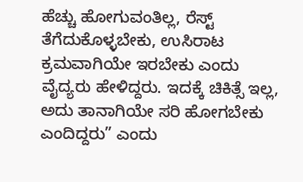ಹೆಚ್ಚು ಹೋಗುವಂತಿಲ್ಲ, ರೆಸ್ಟ್ ತೆಗೆದುಕೊಳ್ಳಬೇಕು, ಉಸಿರಾಟ ಕ್ರಮವಾಗಿಯೇ ಇರಬೇಕು ಎಂದು ವೈದ್ಯರು ಹೇಳಿದ್ದರು. ಇದಕ್ಕೆ ಚಿಕಿತ್ಸೆ ಇಲ್ಲ, ಅದು ತಾನಾಗಿಯೇ ಸರಿ ಹೋಗಬೇಕು ಎಂದಿದ್ದರು” ಎಂದು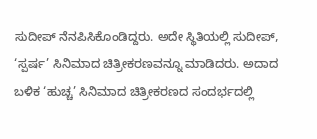ಸುದೀಪ್ ನೆನಪಿಸಿಕೊಂಡಿದ್ದರು. ಅದೇ ಸ್ಥಿತಿಯಲ್ಲಿ ಸುದೀಪ್, ‘ಸ್ಪರ್ಷ’ ಸಿನಿಮಾದ ಚಿತ್ರೀಕರಣವನ್ನೂ ಮಾಡಿದರು. ಅದಾದ ಬಳಿಕ ‘ಹುಚ್ಚ’ ಸಿನಿಮಾದ ಚಿತ್ರೀಕರಣದ ಸಂದರ್ಭದಲ್ಲಿ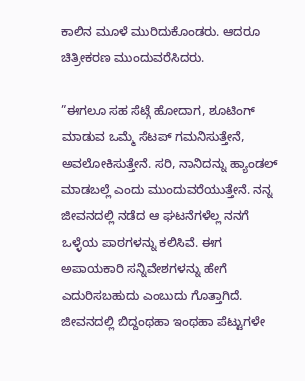ಕಾಲಿನ ಮೂಳೆ ಮುರಿದುಕೊಂಡರು. ಆದರೂ ಚಿತ್ರೀಕರಣ ಮುಂದುವರೆಸಿದರು.

”ಈಗಲೂ ಸಹ ಸೆಟ್ಗೆ ಹೋದಾಗ, ಶೂಟಿಂಗ್ ಮಾಡುವ ಒಮ್ಮೆ ಸೆಟಪ್ ಗಮನಿಸುತ್ತೇನೆ, ಅವಲೋಕಿಸುತ್ತೇನೆ. ಸರಿ, ನಾನಿದನ್ನು ಹ್ಯಾಂಡಲ್ ಮಾಡಬಲ್ಲೆ ಎಂದು ಮುಂದುವರೆಯುತ್ತೇನೆ. ನನ್ನ ಜೀವನದಲ್ಲಿ ನಡೆದ ಆ ಘಟನೆಗಳೆಲ್ಲ ನನಗೆ ಒಳ್ಳೆಯ ಪಾಠಗಳನ್ನು ಕಲಿಸಿವೆ. ಈಗ ಅಪಾಯಕಾರಿ ಸನ್ನಿವೇಶಗಳನ್ನು ಹೇಗೆ ಎದುರಿಸಬಹುದು ಎಂಬುದು ಗೊತ್ತಾಗಿದೆ. ಜೀವನದಲ್ಲಿ ಬಿದ್ದಂಥಹಾ ಇಂಥಹಾ ಪೆಟ್ಟುಗಳೇ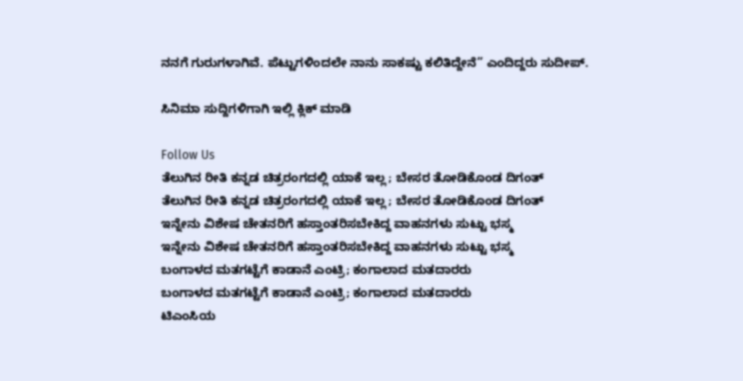ನನಗೆ ಗುರುಗಳಾಗಿವೆ. ಪೆಟ್ಟುಗಳಿಂದಲೇ ನಾನು ಸಾಕಷ್ಟು ಕಲಿತಿದ್ದೇನೆ” ಎಂದಿದ್ದರು ಸುದೀಪ್.

ಸಿನಿಮಾ ಸುದ್ದಿಗಳಿಗಾಗಿ ಇಲ್ಲಿ ಕ್ಲಿಕ್ ಮಾಡಿ

Follow Us
ತೆಲುಗಿನ ರೀತಿ ಕನ್ನಡ ಚಿತ್ರರಂಗದಲ್ಲಿ ಯಾಕೆ ಇಲ್ಲ; ಬೇಸರ ತೋಡಿಕೊಂಡ ದಿಗಂತ್
ತೆಲುಗಿನ ರೀತಿ ಕನ್ನಡ ಚಿತ್ರರಂಗದಲ್ಲಿ ಯಾಕೆ ಇಲ್ಲ; ಬೇಸರ ತೋಡಿಕೊಂಡ ದಿಗಂತ್
ಇನ್ನೇನು ವಿಶೇಷ ಚೇತನರಿಗೆ ಹಸ್ತಾಂತರಿಸಬೇಕಿದ್ದ ವಾಹನಗಳು ಸುಟ್ಟು ಭಸ್ಮ
ಇನ್ನೇನು ವಿಶೇಷ ಚೇತನರಿಗೆ ಹಸ್ತಾಂತರಿಸಬೇಕಿದ್ದ ವಾಹನಗಳು ಸುಟ್ಟು ಭಸ್ಮ
ಬಂಗಾಳದ ಮತಗಟ್ಟೆಗೆ ಕಾಡಾನೆ ಎಂಟ್ರಿ; ಕಂಗಾಲಾದ ಮತದಾರರು
ಬಂಗಾಳದ ಮತಗಟ್ಟೆಗೆ ಕಾಡಾನೆ ಎಂಟ್ರಿ; ಕಂಗಾಲಾದ ಮತದಾರರು
ಟಿಎಂಸಿಯ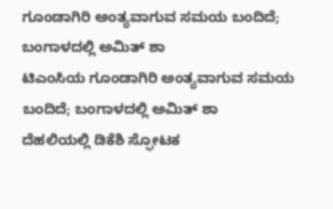ಗೂಂಡಾಗಿರಿ ಅಂತ್ಯವಾಗುವ ಸಮಯ ಬಂದಿದೆ; ಬಂಗಾಳದಲ್ಲಿ ಅಮಿತ್ ಶಾ
ಟಿಎಂಸಿಯ ಗೂಂಡಾಗಿರಿ ಅಂತ್ಯವಾಗುವ ಸಮಯ ಬಂದಿದೆ; ಬಂಗಾಳದಲ್ಲಿ ಅಮಿತ್ ಶಾ
ದೆಹಲಿಯಲ್ಲಿ ಡಿಕೆಶಿ ಸ್ಫೋಟಕ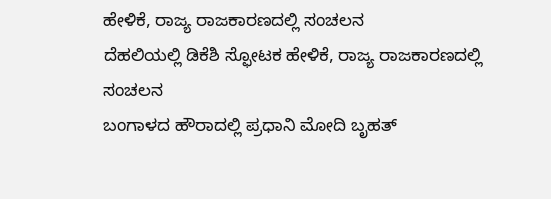ಹೇಳಿಕೆ, ರಾಜ್ಯ ರಾಜಕಾರಣದಲ್ಲಿ ಸಂಚಲನ
ದೆಹಲಿಯಲ್ಲಿ ಡಿಕೆಶಿ ಸ್ಫೋಟಕ ಹೇಳಿಕೆ, ರಾಜ್ಯ ರಾಜಕಾರಣದಲ್ಲಿ ಸಂಚಲನ
ಬಂಗಾಳದ ಹೌರಾದಲ್ಲಿ ಪ್ರಧಾನಿ ಮೋದಿ ಬೃಹತ್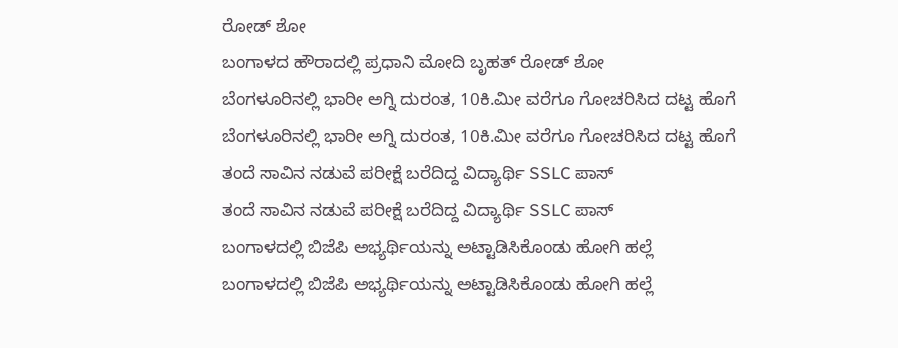ರೋಡ್ ಶೋ
ಬಂಗಾಳದ ಹೌರಾದಲ್ಲಿ ಪ್ರಧಾನಿ ಮೋದಿ ಬೃಹತ್ ರೋಡ್ ಶೋ
ಬೆಂಗಳೂರಿನಲ್ಲಿ ಭಾರೀ ಅಗ್ನಿ ದುರಂತ, 10ಕಿ.ಮೀ ವರೆಗೂ ಗೋಚರಿಸಿದ ದಟ್ಟ ಹೊಗೆ
ಬೆಂಗಳೂರಿನಲ್ಲಿ ಭಾರೀ ಅಗ್ನಿ ದುರಂತ, 10ಕಿ.ಮೀ ವರೆಗೂ ಗೋಚರಿಸಿದ ದಟ್ಟ ಹೊಗೆ
ತಂದೆ ಸಾವಿನ ನಡುವೆ ಪರೀಕ್ಷೆ ಬರೆದಿದ್ದ ವಿದ್ಯಾರ್ಥಿ SSLC ಪಾಸ್
ತಂದೆ ಸಾವಿನ ನಡುವೆ ಪರೀಕ್ಷೆ ಬರೆದಿದ್ದ ವಿದ್ಯಾರ್ಥಿ SSLC ಪಾಸ್
ಬಂಗಾಳದಲ್ಲಿ ಬಿಜೆಪಿ ಅಭ್ಯರ್ಥಿಯನ್ನು ಅಟ್ಟಾಡಿಸಿಕೊಂಡು ಹೋಗಿ ಹಲ್ಲೆ
ಬಂಗಾಳದಲ್ಲಿ ಬಿಜೆಪಿ ಅಭ್ಯರ್ಥಿಯನ್ನು ಅಟ್ಟಾಡಿಸಿಕೊಂಡು ಹೋಗಿ ಹಲ್ಲೆ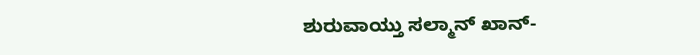ಶುರುವಾಯ್ತು ಸಲ್ಮಾನ್ ಖಾನ್-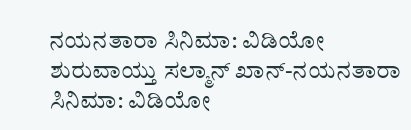ನಯನತಾರಾ ಸಿನಿಮಾ: ವಿಡಿಯೋ
ಶುರುವಾಯ್ತು ಸಲ್ಮಾನ್ ಖಾನ್-ನಯನತಾರಾ ಸಿನಿಮಾ: ವಿಡಿಯೋ